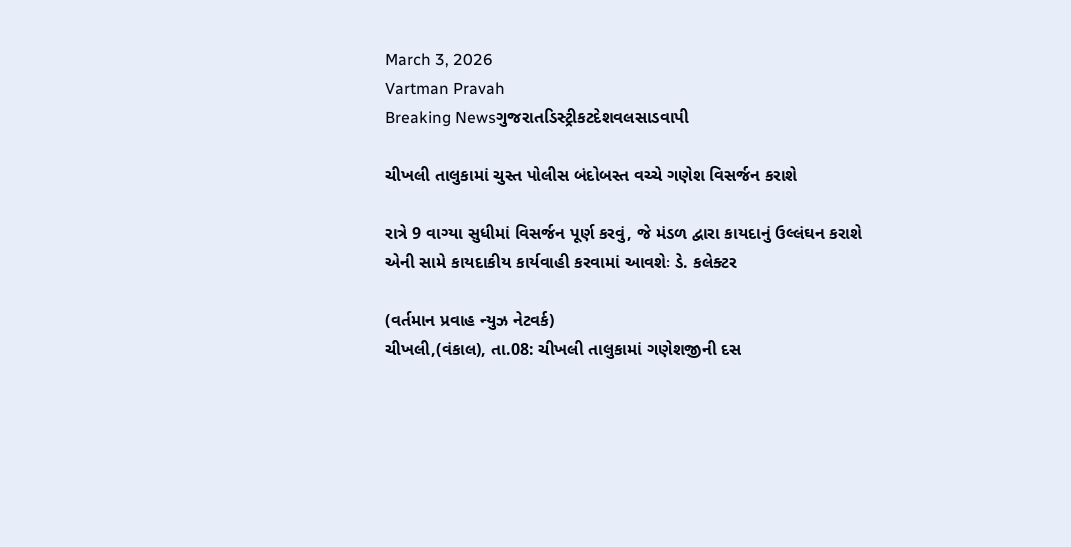March 3, 2026
Vartman Pravah
Breaking Newsગુજરાતડિસ્ટ્રીકટદેશવલસાડવાપી

ચીખલી તાલુકામાં ચુસ્‍ત પોલીસ બંદોબસ્‍ત વચ્‍ચે ગણેશ વિસર્જન કરાશે

રાત્રે 9 વાગ્‍યા સુધીમાં વિસર્જન પૂર્ણ કરવું, જે મંડળ દ્વારા કાયદાનું ઉલ્લંઘન કરાશે એની સામે કાયદાકીય કાર્યવાહી કરવામાં આવશેઃ ડે. કલેક્‍ટર

(વર્તમાન પ્રવાહ ન્‍યુઝ નેટવર્ક)
ચીખલી,(વંકાલ), તા.08: ચીખલી તાલુકામાં ગણેશજીની દસ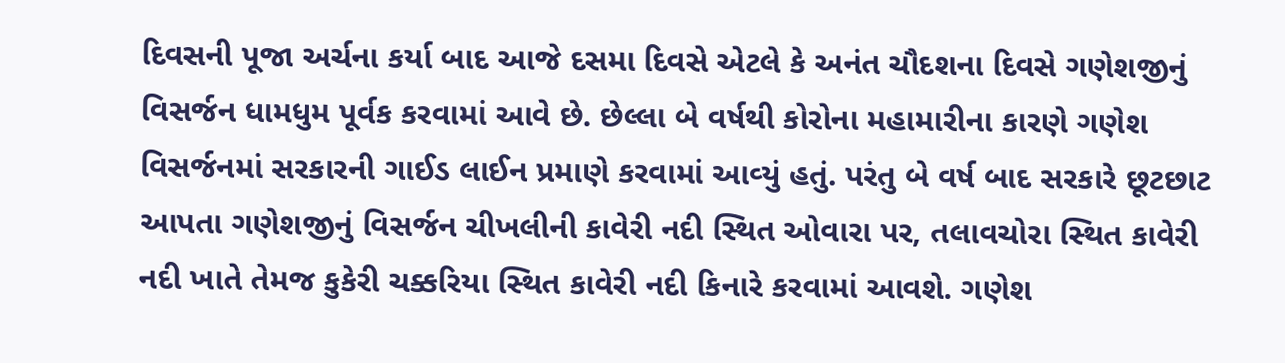દિવસની પૂજા અર્ચના કર્યા બાદ આજે દસમા દિવસે એટલે કે અનંત ચૌદશના દિવસે ગણેશજીનું વિસર્જન ધામધુમ પૂર્વક કરવામાં આવે છે. છેલ્લા બે વર્ષથી કોરોના મહામારીના કારણે ગણેશ વિસર્જનમાં સરકારની ગાઈડ લાઈન પ્રમાણે કરવામાં આવ્‍યું હતું. પરંતુ બે વર્ષ બાદ સરકારે છૂટછાટ આપતા ગણેશજીનું વિસર્જન ચીખલીની કાવેરી નદી સ્‍થિત ઓવારા પર, તલાવચોરા સ્‍થિત કાવેરી નદી ખાતે તેમજ કુકેરી ચક્કરિયા સ્‍થિત કાવેરી નદી કિનારે કરવામાં આવશે. ગણેશ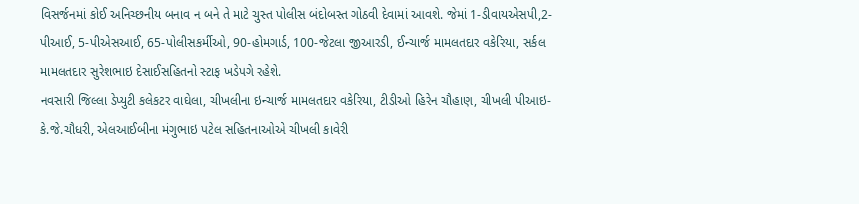વિસર્જનમાં કોઈ અનિચ્‍છનીય બનાવ ન બને તે માટે ચુસ્‍ત પોલીસ બંદોબસ્‍ત ગોઠવી દેવામાં આવશે. જેમાં 1-ડીવાયએસપી,2-પીઆઈ, 5-પીએસઆઈ, 65-પોલીસકર્મીઓ, 90-હોમગાર્ડ, 100-જેટલા જીઆરડી, ઈન્‍ચાર્જ મામલતદાર વકેરિયા, સર્કલ મામલતદાર સુરેશભાઇ દેસાઈસહિતનો સ્‍ટાફ ખડેપગે રહેશે.
નવસારી જિલ્લા ડેપ્‍યુટી કલેકટર વાઘેલા, ચીખલીના ઇન્‍ચાર્જ મામલતદાર વકેરિયા, ટીડીઓ હિરેન ચૌહાણ, ચીખલી પીઆઇ-કે.જે.ચૌધરી, એલઆઈબીના મંગુભાઇ પટેલ સહિતનાઓએ ચીખલી કાવેરી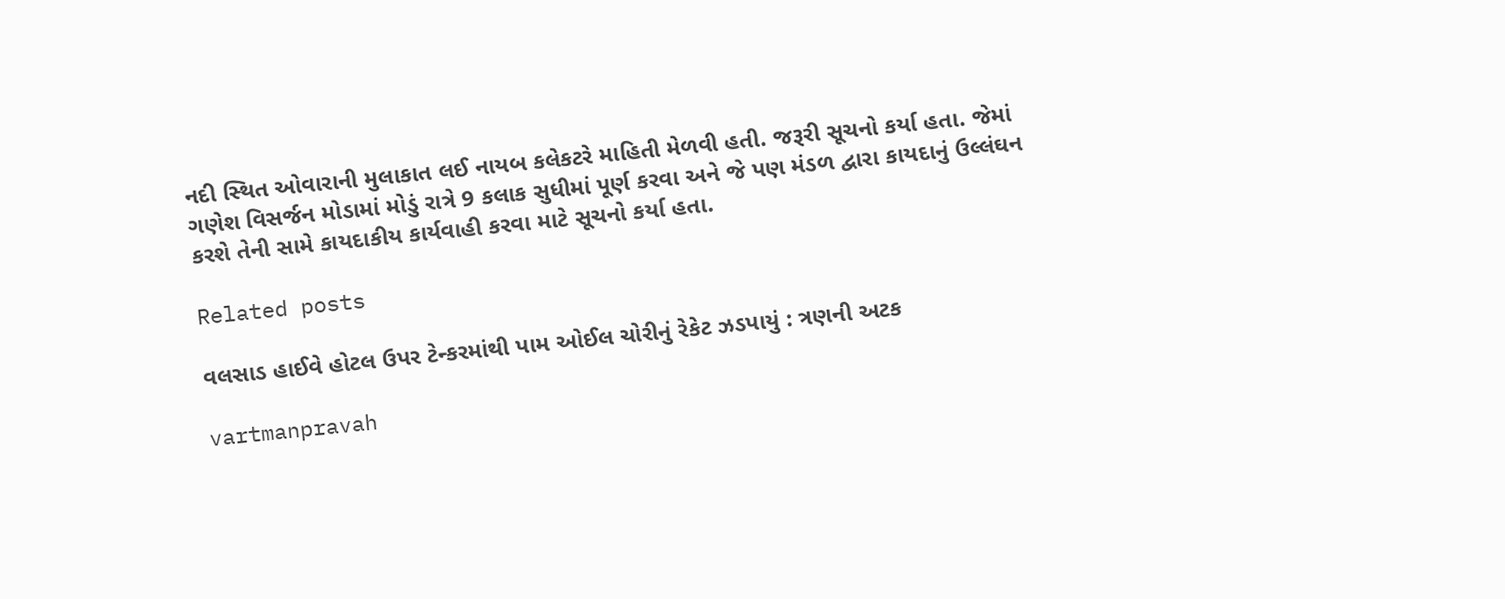નદી સ્‍થિત ઓવારાની મુલાકાત લઈ નાયબ કલેકટરે માહિતી મેળવી હતી. જરૂરી સૂચનો કર્યા હતા. જેમાં ગણેશ વિસર્જન મોડામાં મોડું રાત્રે 9 કલાક સુધીમાં પૂર્ણ કરવા અને જે પણ મંડળ દ્વારા કાયદાનું ઉલ્લંઘન કરશે તેની સામે કાયદાકીય કાર્યવાહી કરવા માટે સૂચનો કર્યા હતા.

Related posts

વલસાડ હાઈવે હોટલ ઉપર ટેન્‍કરમાંથી પામ ઓઈલ ચોરીનું રેકેટ ઝડપાયું : ત્રણની અટક

vartmanpravah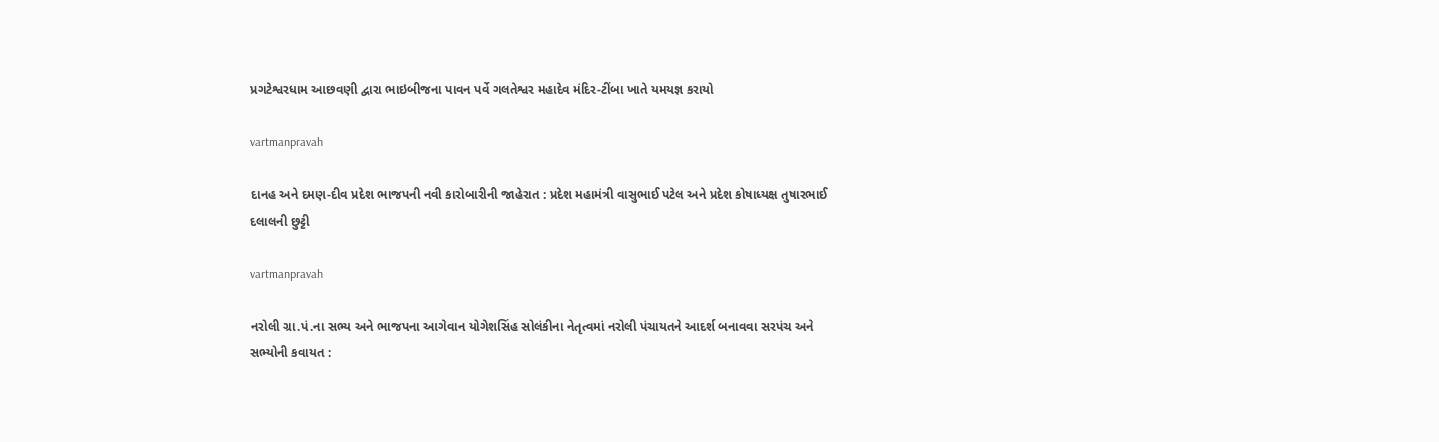પ્રગટેશ્વરધામ આછવણી દ્વારા ભાઇબીજના પાવન પર્વે ગલતેશ્વર મહાદેવ મંદિર-ટીંબા ખાતે યમયજ્ઞ કરાયો

vartmanpravah

દાનહ અને દમણ-દીવ પ્રદેશ ભાજપની નવી કારોબારીની જાહેરાત : પ્રદેશ મહામંત્રી વાસુભાઈ પટેલ અને પ્રદેશ કોષાધ્‍યક્ષ તુષારભાઈ દલાલની છુટ્ટી

vartmanpravah

નરોલી ગ્રા.પં.ના સભ્‍ય અને ભાજપના આગેવાન યોગેશસિંહ સોલંકીના નેતૃત્‍વમાં નરોલી પંચાયતને આદર્શ બનાવવા સરપંચ અને સભ્‍યોની કવાયત :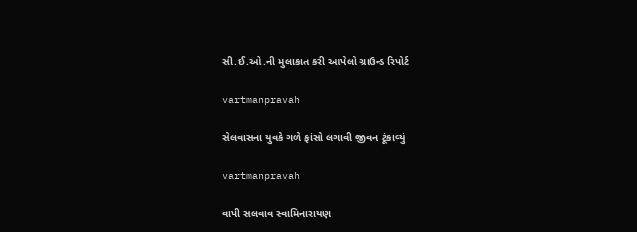સી.ઈ.ઓ.ની મુલાકાત કરી આપેલો ગ્રાઉન્‍ડ રિપોર્ટ

vartmanpravah

સેલવાસના યુવકે ગળે ફાંસો લગાવી જીવન ટૂંકાવ્‍યું

vartmanpravah

વાપી સલવાવ સ્‍વામિનારાયણ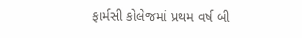ફાર્મસી કોલેજમાં પ્રથમ વર્ષ બી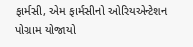ફાર્મસી, એમ ફાર્મસીનો ઓરિયએન્‍ટેશન પોગ્રામ યોજાયો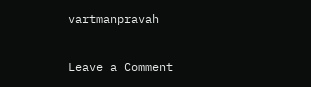vartmanpravah

Leave a Comment